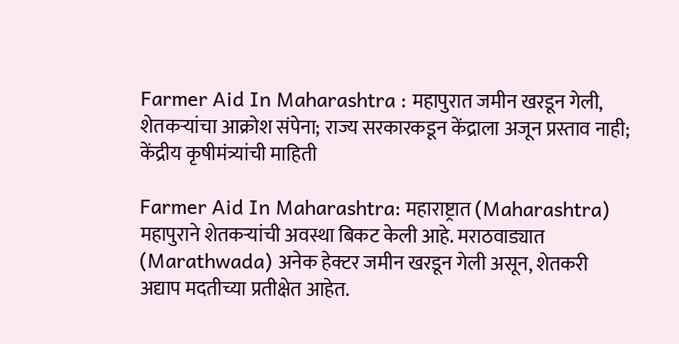Farmer Aid In Maharashtra : महापुरात जमीन खरडून गेली, शेतकऱ्यांचा आक्रोश संपेना; राज्य सरकारकडून केंद्राला अजून प्रस्ताव नाही; केंद्रीय कृषीमंत्र्यांची माहिती

Farmer Aid In Maharashtra: महाराष्ट्रात (Maharashtra) महापुराने शेतकऱ्यांची अवस्था बिकट केली आहे. मराठवाड्यात (Marathwada) अनेक हेक्टर जमीन खरडून गेली असून, शेतकरी अद्याप मदतीच्या प्रतीक्षेत आहेत.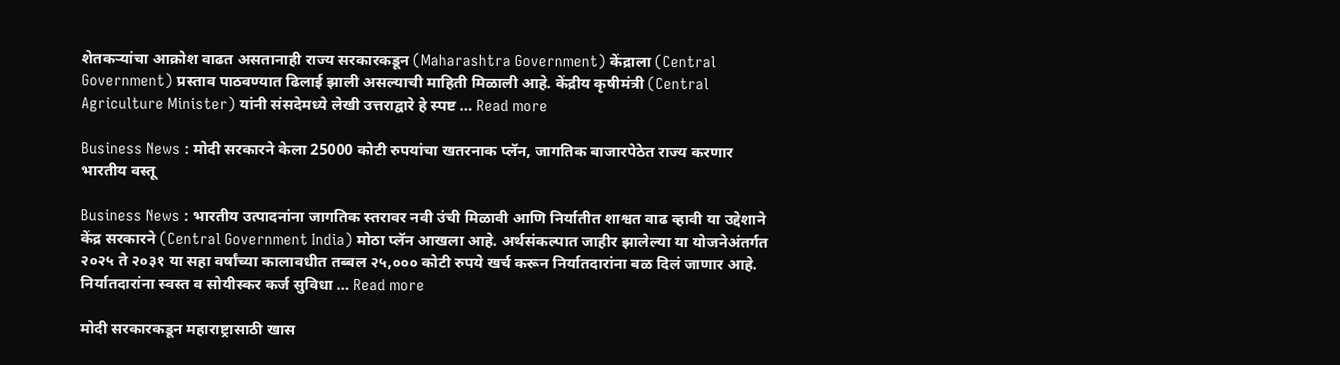शेतकऱ्यांचा आक्रोश वाढत असतानाही राज्य सरकारकडून (Maharashtra Government) केंद्राला (Central Government) प्रस्ताव पाठवण्यात ढिलाई झाली असल्याची माहिती मिळाली आहे. केंद्रीय कृषीमंत्री (Central Agriculture Minister) यांनी संसदेमध्ये लेखी उत्तराद्वारे हे स्पष्ट … Read more

Business News : मोदी सरकारने केला 25000 कोटी रुपयांचा खतरनाक प्लॅन, जागतिक बाजारपेठेत राज्य करणार भारतीय वस्तू

Business News : भारतीय उत्पादनांना जागतिक स्तरावर नवी उंची मिळावी आणि निर्यातीत शाश्वत वाढ व्हावी या उद्देशाने केंद्र सरकारने (Central Government India) मोठा प्लॅन आखला आहे. अर्थसंकल्पात जाहीर झालेल्या या योजनेअंतर्गत २०२५ ते २०३१ या सहा वर्षांच्या कालावधीत तब्बल २५,००० कोटी रुपये खर्च करून निर्यातदारांना बळ दिलं जाणार आहे. निर्यातदारांना स्वस्त व सोयीस्कर कर्ज सुविधा … Read more

मोदी सरकारकडून महाराष्ट्रासाठी खास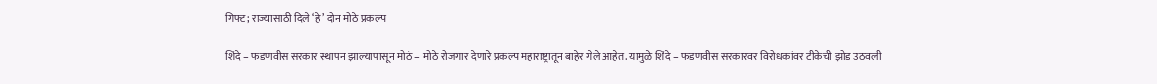गिफ्ट; राज्यासाठी दिले ‘हे’ दोन मोठे प्रकल्प

शिंदे – फडणवीस सरकार स्थापन झाल्यापासून मोठं – मोठे रोजगार देणारे प्रकल्प महाराष्ट्रातून बाहेर गेले आहेत. यामुळे शिंदे – फडणवीस सरकारवर विरोधकांवर टीकेची झोड उठवली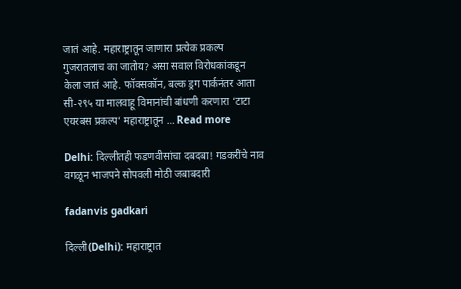जातं आहे. महाराष्ट्रातून जाणारा प्रत्येक प्रकल्प गुजरातलाच का जातोय? असा सवाल विरोधकांकडून केला जातं आहे. फॉक्सकॉन, बल्क ड्रग पार्कनंतर आता सी-२९५ या मालवाहू विमानांची बांधणी करणारा ‘टाटा एयरबस प्रकल्प’ महाराष्ट्रातून … Read more

Delhi: दिल्लीतही फडणवीसांचा दबदबा! गडकरींचे नाव वगळून भाजपने सोपवली मोठी जबाबदारी

fadanvis gadkari

दिल्ली(Delhi): महाराष्ट्रात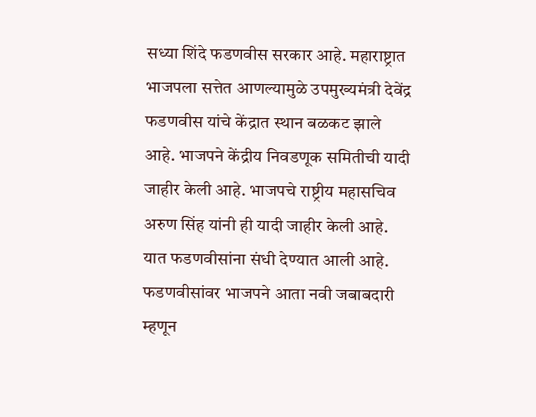सध्या शिंदे फडणवीस सरकार आहे. महाराष्ट्रात भाजपला सत्तेत आणल्यामुळे उपमुख्यमंत्री देवेंद्र फडणवीस यांचे केंद्रात स्थान बळकट झाले आहे. भाजपने केंद्रीय निवडणूक समितीची यादी जाहीर केली आहे. भाजपचे राष्ट्रीय महासचिव अरुण सिंह यांनी ही यादी जाहीर केली आहे. यात फडणवीसांना संधी देण्यात आली आहे. फडणवीसांवर भाजपने आता नवी जबाबदारी म्हणून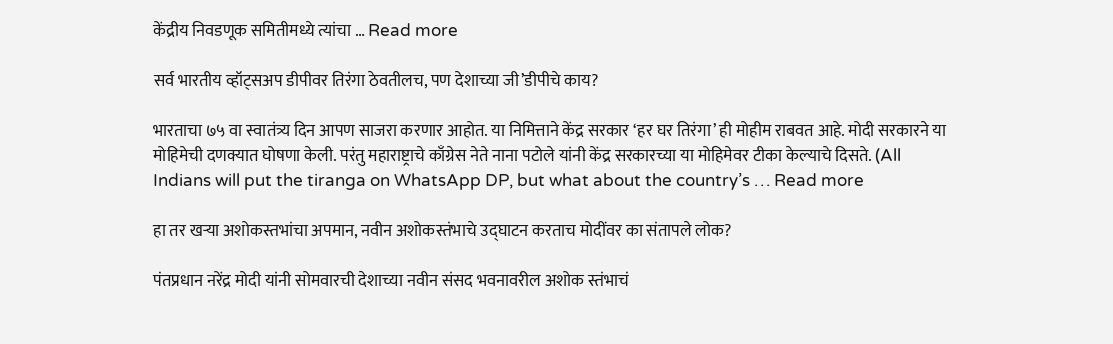केंद्रीय निवडणूक समितीमध्ये त्यांचा … Read more

सर्व भारतीय व्हॉट्सअप डीपीवर तिरंगा ठेवतीलच, पण देशाच्या जी’डीपीचे काय?

भारताचा ७५ वा स्वातंत्र्य दिन आपण साजरा करणार आहोत. या निमित्ताने केंद्र सरकार ‘हर घर तिरंगा’ ही मोहीम राबवत आहे. मोदी सरकारने या मोहिमेची दणक्यात घोषणा केली. परंतु महाराष्ट्राचे काँग्रेस नेते नाना पटोले यांनी केंद्र सरकारच्या या मोहिमेवर टीका केल्याचे दिसते. (All Indians will put the tiranga on WhatsApp DP, but what about the country’s … Read more

हा तर खऱ्या अशोकस्तभांचा अपमान, नवीन अशोकस्तंभाचे उद्घाटन करताच मोदींवर का संतापले लोक?

पंतप्रधान नरेंद्र मोदी यांनी सोमवारची देशाच्या नवीन संसद भवनावरील अशोक स्तंभाचं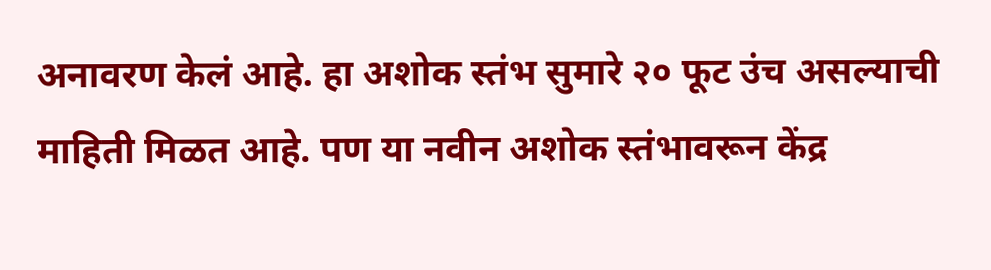अनावरण केलं आहे. हा अशोक स्तंभ सुमारे २० फूट उंच असल्याची माहिती मिळत आहे. पण या नवीन अशोक स्तंभावरून केंद्र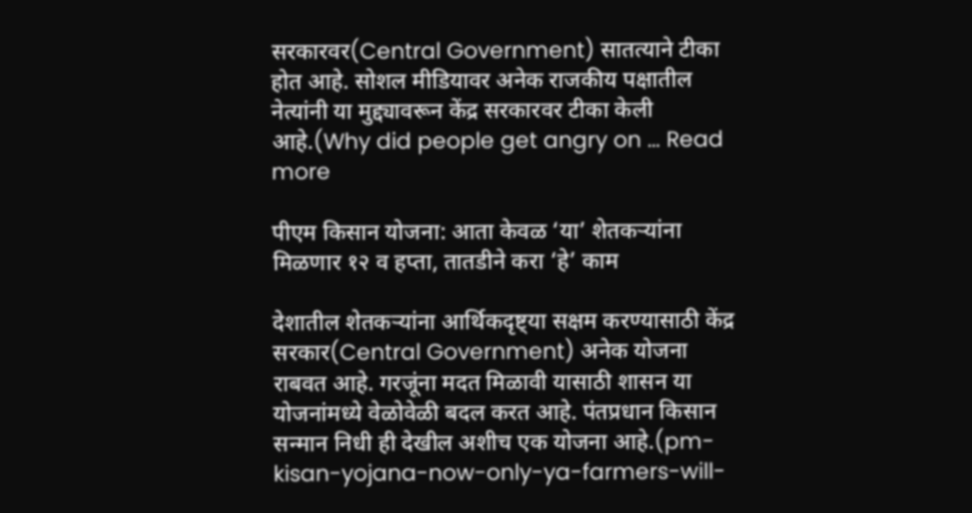सरकारवर(Central Government) सातत्याने टीका होत आहे. सोशल मीडियावर अनेक राजकीय पक्षातील नेत्यांनी या मुद्द्यावरून केंद्र सरकारवर टीका केली आहे.(Why did people get angry on … Read more

पीएम किसान योजना: आता केवळ ‘या’ शेतकऱ्यांना मिळणार १२ व हप्ता, तातडीने करा ‘हे’ काम

देशातील शेतकऱ्यांना आर्थिकदृष्ट्या सक्षम करण्यासाठी केंद्र सरकार(Central Government) अनेक योजना राबवत आहे. गरजूंना मदत मिळावी यासाठी शासन या योजनांमध्ये वेळोवेळी बदल करत आहे. पंतप्रधान किसान सन्मान निधी ही देखील अशीच एक योजना आहे.(pm-kisan-yojana-now-only-ya-farmers-will-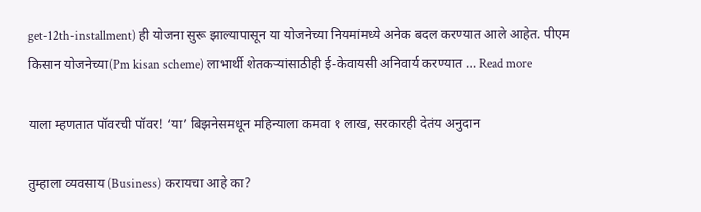get-12th-installment) ही योजना सुरू झाल्यापासून या योजनेच्या नियमांमध्ये अनेक बदल करण्यात आले आहेत. पीएम किसान योजनेच्या(Pm kisan scheme) लाभार्थी शेतकऱ्यांसाठीही ई-केवायसी अनिवार्य करण्यात … Read more

याला म्हणतात पॉवरची पॉवर! ‘या’ बिझनेसमधून महिन्याला कमवा १ लाख, सरकारही देतंय अनुदान

तुम्हाला व्यवसाय (Business) करायचा आहे का?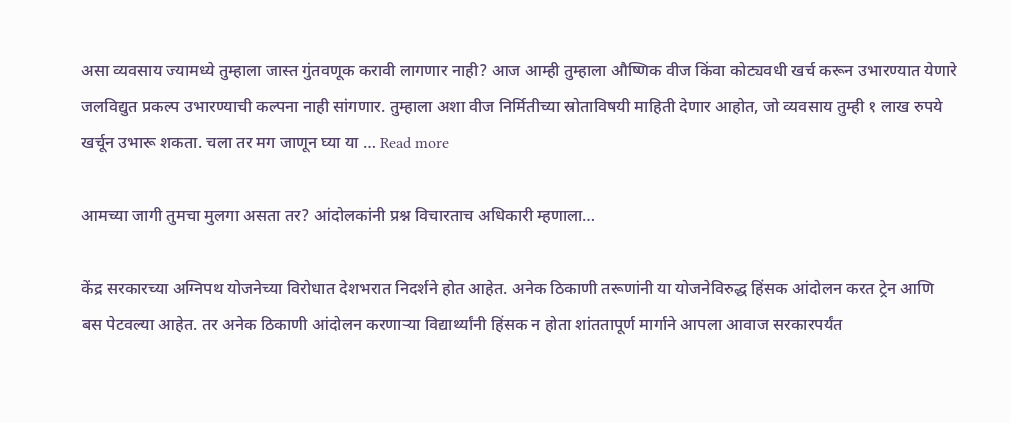असा व्यवसाय ज्यामध्ये तुम्हाला जास्त गुंतवणूक करावी लागणार नाही? आज आम्ही तुम्हाला औष्णिक वीज किंवा कोट्यवधी खर्च करून उभारण्यात येणारे जलविद्युत प्रकल्प उभारण्याची कल्पना नाही सांगणार. तुम्हाला अशा वीज निर्मितीच्या स्रोताविषयी माहिती देणार आहोत, जो व्यवसाय तुम्ही १ लाख रुपये खर्चून उभारू शकता. चला तर मग जाणून घ्या या … Read more

आमच्या जागी तुमचा मुलगा असता तर? आंदोलकांनी प्रश्न विचारताच अधिकारी म्हणाला…

केंद्र सरकारच्या अग्निपथ योजनेच्या विरोधात देशभरात निदर्शने होत आहेत. अनेक ठिकाणी तरूणांनी या योजनेविरुद्ध हिंसक आंदोलन करत ट्रेन आणि बस पेटवल्या आहेत. तर अनेक ठिकाणी आंदोलन करणाऱ्या विद्यार्थ्यांनी हिंसक न होता शांततापूर्ण मार्गाने आपला आवाज सरकारपर्यंत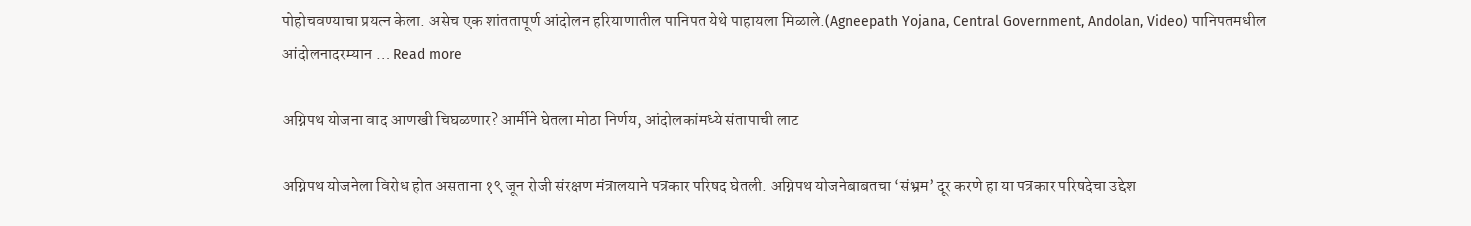पोहोचवण्याचा प्रयत्न केला. असेच एक शांततापूर्ण आंदोलन हरियाणातील पानिपत येथे पाहायला मिळाले.(Agneepath Yojana, Central Government, Andolan, Video) पानिपतमधील आंदोलनादरम्यान … Read more

अग्निपथ योजना वाद आणखी चिघळणार? आर्मीने घेतला मोठा निर्णय, आंदोलकांमध्ये संतापाची लाट

अग्निपथ योजनेला विरोध होत असताना १९ जून रोजी संरक्षण मंत्रालयाने पत्रकार परिषद घेतली. अग्निपथ योजनेबाबतचा ‘संभ्रम’ दूर करणे हा या पत्रकार परिषदेचा उद्देश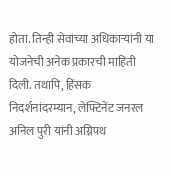होता. तिन्ही सेवांच्या अधिकाऱ्यांनी या योजनेची अनेक प्रकारची माहिती दिली. तथापि, हिंसक निदर्शनांदरम्यान, लेफ्टिनेंट जनरल अनिल पुरी यांनी अग्निपथ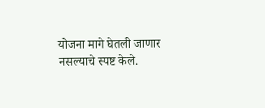योजना मागे घेतली जाणार नसल्याचे स्पष्ट केले.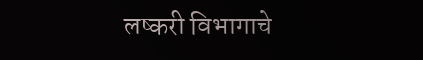लष्करी विभागाचे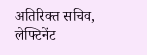अतिरिक्त सचिव, लेफ्टिनेंट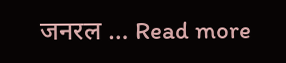जनरल … Read more